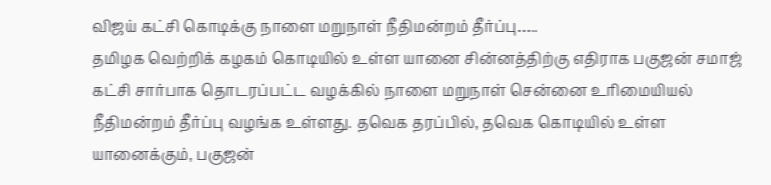விஜய் கட்சி கொடிக்கு நாளை மறுநாள் நீதிமன்றம் தீர்ப்பு…..
தமிழக வெற்றிக் கழகம் கொடியில் உள்ள யானை சின்னத்திற்கு எதிராக பகுஜன் சமாஜ் கட்சி சார்பாக தொடரப்பட்ட வழக்கில் நாளை மறுநாள் சென்னை உரிமையியல் நீதிமன்றம் தீர்ப்பு வழங்க உள்ளது. தவெக தரப்பில், தவெக கொடியில் உள்ள யானைக்கும், பகுஜன்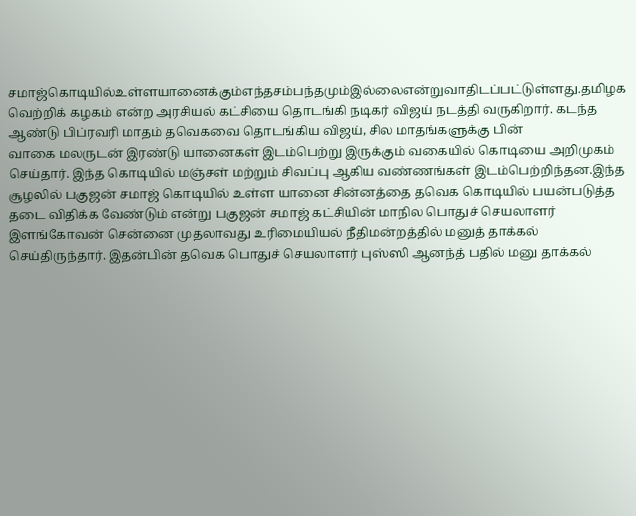சமாஜ்கொடியில்உள்ளயானைக்கும்எந்தசம்பந்தமும்இல்லைஎன்றுவாதிடப்பட்டுள்ளது.தமிழக வெற்றிக் கழகம் என்ற அரசியல் கட்சியை தொடங்கி நடிகர் விஜய் நடத்தி வருகிறார். கடந்த ஆண்டு பிப்ரவரி மாதம் தவெகவை தொடங்கிய விஜய், சில மாதங்களுக்கு பின்
வாகை மலருடன் இரண்டு யானைகள் இடம்பெற்று இருக்கும் வகையில் கொடியை அறிமுகம் செய்தார். இந்த கொடியில் மஞ்சள் மற்றும் சிவப்பு ஆகிய வண்ணங்கள் இடம்பெற்றிந்தன.இந்த சூழலில் பகுஜன் சமாஜ் கொடியில் உள்ள யானை சின்னத்தை தவெக கொடியில் பயன்படுத்த தடை விதிக்க வேண்டும் என்று பகுஜன் சமாஜ் கட்சியின் மாநில பொதுச் செயலாளர் இளங்கோவன் சென்னை முதலாவது உரிமையியல் நீதிமன்றத்தில் மனுத் தாக்கல் செய்திருந்தார். இதன்பின் தவெக பொதுச் செயலாளர் புஸ்ஸி ஆனந்த் பதில் மனு தாக்கல்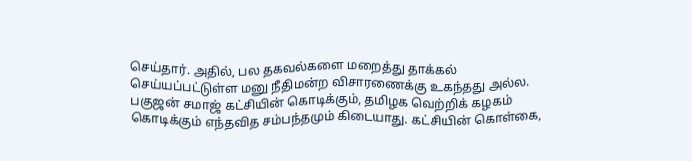செய்தார். அதில், பல தகவல்களை மறைத்து தாக்கல் செய்யப்பட்டுள்ள மனு நீதிமன்ற விசாரணைக்கு உகந்தது அல்ல. பகுஜன் சமாஜ் கட்சியின் கொடிக்கும், தமிழக வெற்றிக் கழகம் கொடிக்கும் எந்தவித சம்பந்தமும் கிடையாது. கட்சியின் கொள்கை,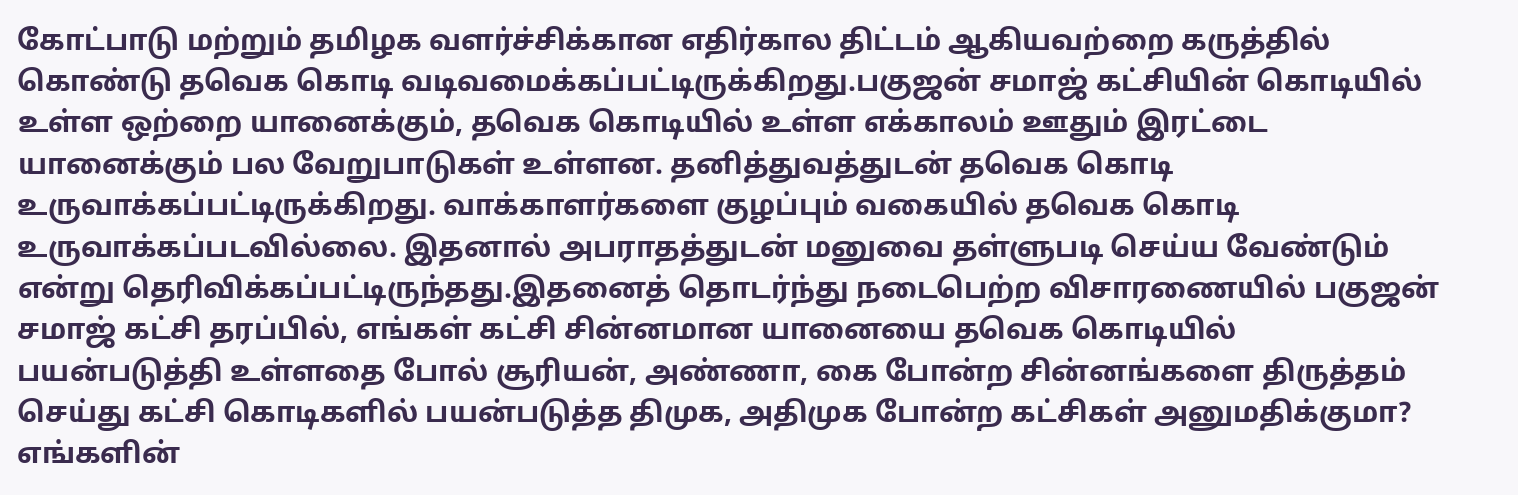கோட்பாடு மற்றும் தமிழக வளர்ச்சிக்கான எதிர்கால திட்டம் ஆகியவற்றை கருத்தில் கொண்டு தவெக கொடி வடிவமைக்கப்பட்டிருக்கிறது.பகுஜன் சமாஜ் கட்சியின் கொடியில் உள்ள ஒற்றை யானைக்கும், தவெக கொடியில் உள்ள எக்காலம் ஊதும் இரட்டை யானைக்கும் பல வேறுபாடுகள் உள்ளன. தனித்துவத்துடன் தவெக கொடி உருவாக்கப்பட்டிருக்கிறது. வாக்காளர்களை குழப்பும் வகையில் தவெக கொடி உருவாக்கப்படவில்லை. இதனால் அபராதத்துடன் மனுவை தள்ளுபடி செய்ய வேண்டும் என்று தெரிவிக்கப்பட்டிருந்தது.இதனைத் தொடர்ந்து நடைபெற்ற விசாரணையில் பகுஜன் சமாஜ் கட்சி தரப்பில், எங்கள் கட்சி சின்னமான யானையை தவெக கொடியில் பயன்படுத்தி உள்ளதை போல் சூரியன், அண்ணா, கை போன்ற சின்னங்களை திருத்தம் செய்து கட்சி கொடிகளில் பயன்படுத்த திமுக, அதிமுக போன்ற கட்சிகள் அனுமதிக்குமா? எங்களின்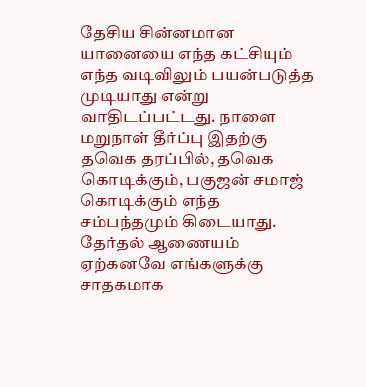தேசிய சின்னமான யானையை எந்த கட்சியும் எந்த வடிவிலும் பயன்படுத்த முடியாது என்று வாதிடப்பட்டது. நாளை மறுநாள் தீர்ப்பு இதற்கு தவெக தரப்பில், தவெக கொடிக்கும், பகுஜன் சமாஜ் கொடிக்கும் எந்த சம்பந்தமும் கிடையாது. தேர்தல் ஆணையம் ஏற்கனவே எங்களுக்கு சாதகமாக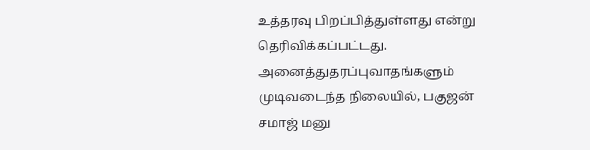உத்தரவு பிறப்பித்துள்ளது என்று தெரிவிக்கப்பட்டது. அனைத்துதரப்புவாதங்களும் முடிவடைந்த நிலையில், பகுஜன் சமாஜ் மனு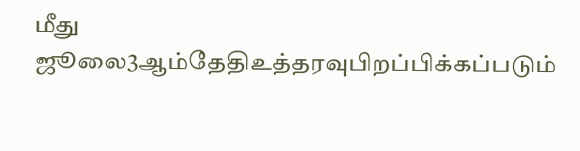மீது ஜூலை3ஆம்தேதிஉத்தரவுபிறப்பிக்கப்படும்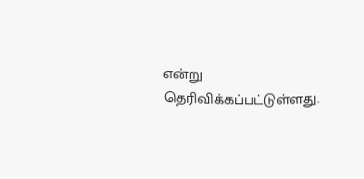என்று தெரிவிக்கப்பட்டுள்ளது.